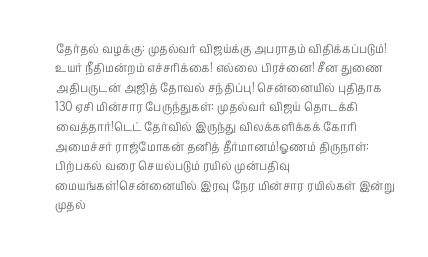தேர்தல் வழக்கு: முதல்வர் விஜய்க்கு அபராதம் விதிக்கப்படும்! உயர் நீதிமன்றம் எச்சரிக்கை! எல்லை பிரச்னை! சீன துணை அதிபருடன் அஜித் தோவல் சந்திப்பு! சென்னையில் புதிதாக 130 ஏசி மின்சார பேருந்துகள்: முதல்வர் விஜய் தொடக்கி வைத்தார்!டெட் தேர்வில் இருந்து விலக்களிக்கக் கோரி அமைச்சர் ராஜ்மோகன் தனித் தீர்மானம்!ஓணம் திருநாள்: பிற்பகல் வரை செயல்படும் ரயில் முன்பதிவு மையங்கள்!சென்னையில் இரவு நேர மின்சார ரயில்கள் இன்று முதல்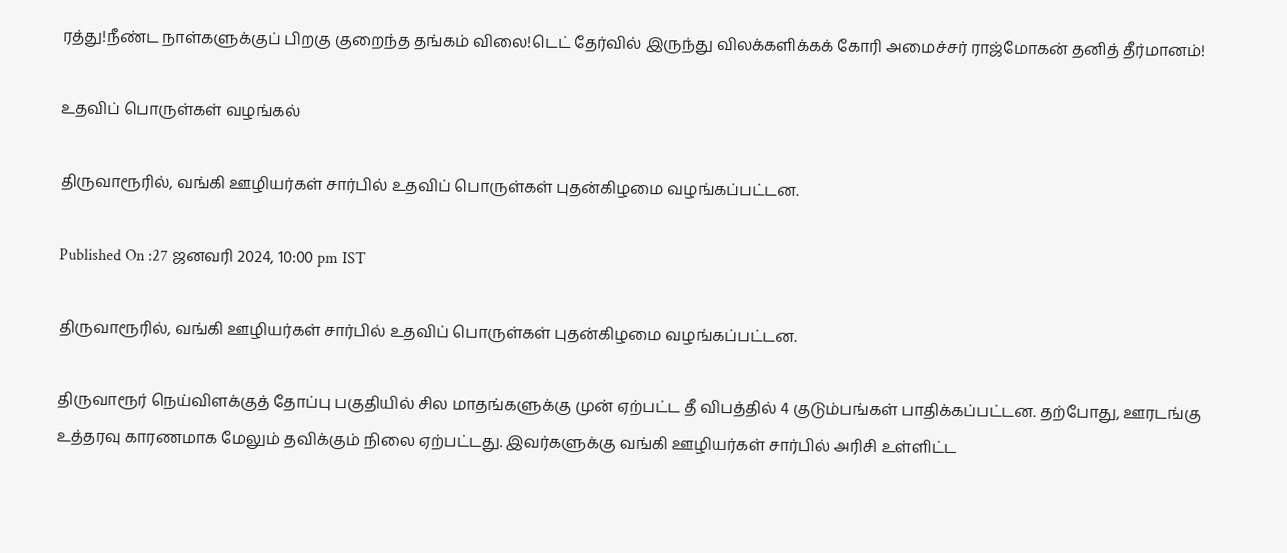ரத்து!நீண்ட நாள்களுக்குப் பிறகு குறைந்த தங்கம் விலை!டெட் தேர்வில் இருந்து விலக்களிக்கக் கோரி அமைச்சர் ராஜ்மோகன் தனித் தீர்மானம்!

உதவிப் பொருள்கள் வழங்கல்

திருவாரூரில், வங்கி ஊழியர்கள் சார்பில் உதவிப் பொருள்கள் புதன்கிழமை வழங்கப்பட்டன.

Published On :27 ஜனவரி 2024, 10:00 pm IST

திருவாரூரில், வங்கி ஊழியர்கள் சார்பில் உதவிப் பொருள்கள் புதன்கிழமை வழங்கப்பட்டன.

திருவாரூர் நெய்விளக்குத் தோப்பு பகுதியில் சில மாதங்களுக்கு முன் ஏற்பட்ட தீ விபத்தில் 4 குடும்பங்கள் பாதிக்கப்பட்டன. தற்போது, ஊரடங்கு உத்தரவு காரணமாக மேலும் தவிக்கும் நிலை ஏற்பட்டது. இவர்களுக்கு வங்கி ஊழியர்கள் சார்பில் அரிசி உள்ளிட்ட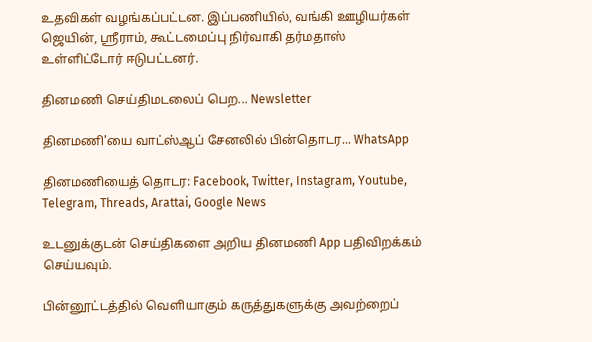உதவிகள் வழங்கப்பட்டன. இப்பணியில், வங்கி ஊழியர்கள் ஜெயின், ஸ்ரீராம், கூட்டமைப்பு நிர்வாகி தர்மதாஸ் உள்ளிட்டோர் ஈடுபட்டனர்.

தினமணி செய்திமடலைப் பெற... Newsletter

தினமணி'யை வாட்ஸ்ஆப் சேனலில் பின்தொடர... WhatsApp

தினமணியைத் தொடர: Facebook, Twitter, Instagram, Youtube, Telegram, Threads, Arattai, Google News

உடனுக்குடன் செய்திகளை அறிய தினமணி App பதிவிறக்கம் செய்யவும்.

பின்னூட்டத்தில் வெளியாகும் கருத்துகளுக்கு அவற்றைப்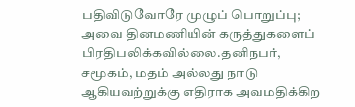பதிவிடுவோரே முழுப் பொறுப்பு; அவை தினமணியின் கருத்துகளைப் பிரதிபலிக்கவில்லை.தனிநபர், சமூகம், மதம் அல்லது நாடு ஆகியவற்றுக்கு எதிராக அவமதிக்கிற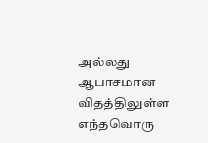அல்லது ஆபாசமான விதத்திலுள்ள எந்தவொரு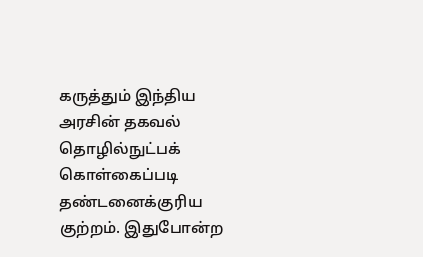கருத்தும் இந்திய அரசின் தகவல் தொழில்நுட்பக் கொள்கைப்படி தண்டனைக்குரிய குற்றம். இதுபோன்ற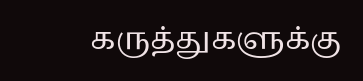கருத்துகளுக்கு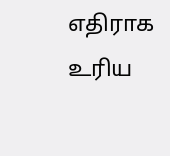எதிராக உரிய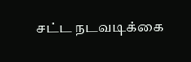சட்ட நடவடிக்கை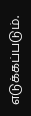எடுக்கப்படும்.